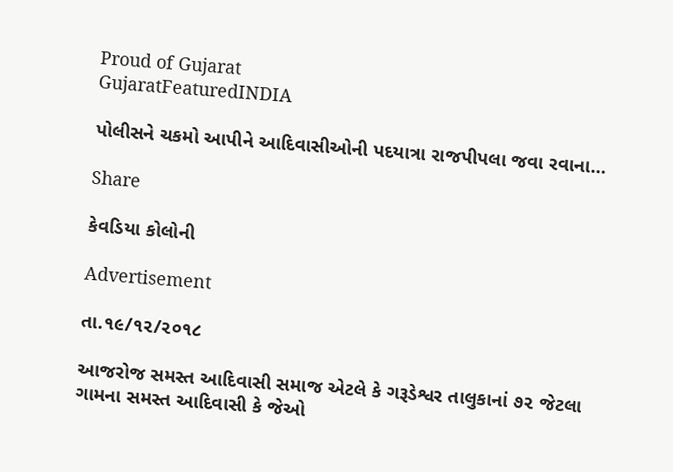Proud of Gujarat
GujaratFeaturedINDIA

પોલીસને ચકમો આપીને આદિવાસીઓની પદયાત્રા રાજપીપલા જવા રવાના…

Share

કેવડિયા કોલોની

Advertisement

તા.૧૯/૧૨/૨૦૧૮

આજરોજ સમસ્ત આદિવાસી સમાજ એટલે કે ગરૂડેશ્વર તાલુકાનાં ૭૨ જેટલા ગામના સમસ્ત આદિવાસી કે જેઓ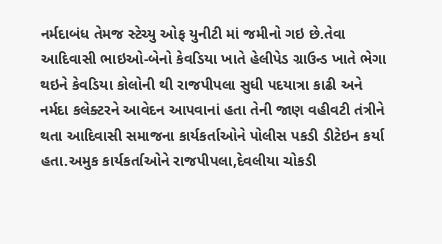નર્મદાબંધ તેમજ સ્ટેચ્યુ ઓફ યુનીટી માં જમીનો ગઇ છે.તેવા આદિવાસી ભાઇઓ-બેનો કેવડિયા ખાતે હેલીપેડ ગ્રાઉન્ડ ખાતે ભેગા થઇને કેવડિયા કોલોની થી રાજપીપલા સુધી પદયાત્રા કાઢી અને નર્મદા કલેક્ટરને આવેદન આપવાનાં હતા તેની જાણ વહીવટી તંત્રીને થતા આદિવાસી સમાજના કાર્યકર્તાઓને પોલીસ પકડી ડીટેઇન કર્યા હતા.અમુક કાર્યકર્તાઓને રાજપીપલા,દેવલીયા ચોકડી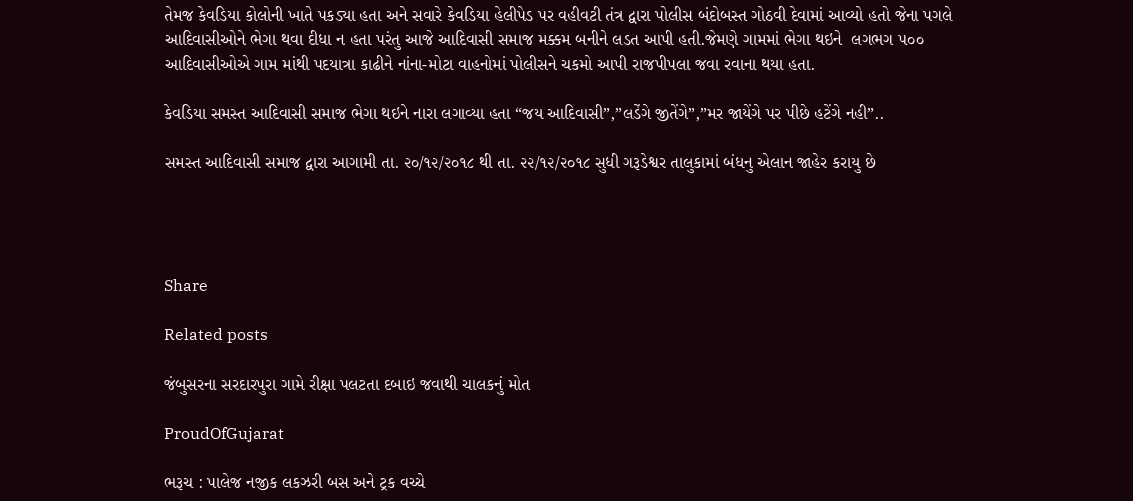તેમજ કેવડિયા કોલોની ખાતે પકડ્યા હતા અને સવારે કેવડિયા હેલીપેડ પર વહીવટી તંત્ર દ્વારા પોલીસ બંદોબસ્ત ગોઠવી દેવામાં આવ્યો હતો જેના પગલે આદિવાસીઓને ભેગા થવા દીધા ન હતા પરંતુ આજે આદિવાસી સમાજ મક્કમ બનીને લડત આપી હતી.જેમણે ગામમાં ભેગા થઇને  લગભગ ૫૦૦ આદિવાસીઓએ ગામ માંથી પદયાત્રા કાઢીને નાંના-મોટા વાહનોમાં પોલીસને ચકમો આપી રાજપીપલા જવા રવાના થયા હતા.

કેવડિયા સમસ્ત આદિવાસી સમાજ ભેગા થઇને નારા લગાવ્યા હતા “જય આદિવાસી”,”લડેંગે જીતેંગે”,”મર જાયેંગે પર પીછે હટેંગે નહી”..

સમસ્ત આદિવાસી સમાજ દ્વારા આગામી તા. ૨૦/૧૨/૨૦૧૮ થી તા. ૨૨/૧૨/૨૦૧૮ સુધી ગરૂડેશ્વર તાલુકામાં બંધનુ એલાન જાહેર કરાયુ છે




Share

Related posts

જંબુસરના સરદારપુરા ગામે રીક્ષા પલટતા દબાઇ જવાથી ચાલકનું મોત

ProudOfGujarat

ભરૂચ : પાલેજ નજીક લકઝરી બસ અને ટ્રક વચ્ચે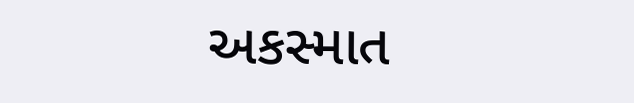અકસ્માત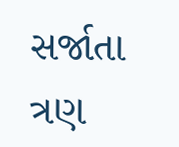સર્જાતા ત્રણ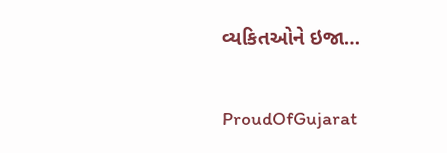વ્યકિતઓને ઇજા…

ProudOfGujarat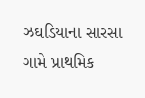ઝઘડિયાના સારસા ગામે પ્રાથમિક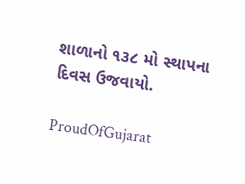શાળાનો ૧૩૮ મો સ્થાપના દિવસ ઉજવાયો.

ProudOfGujarat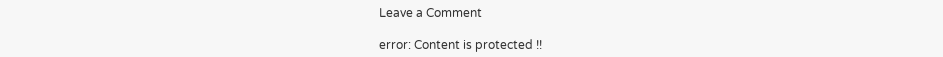Leave a Comment

error: Content is protected !!